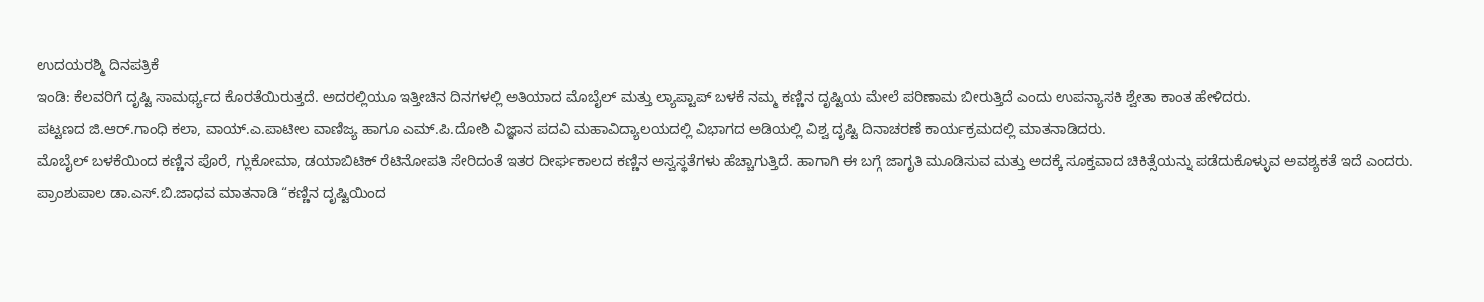ಉದಯರಶ್ಮಿ ದಿನಪತ್ರಿಕೆ
ಇಂಡಿ: ಕೆಲವರಿಗೆ ದೃಷ್ಟಿ ಸಾಮರ್ಥ್ಯದ ಕೊರತೆಯಿರುತ್ತದೆ. ಅದರಲ್ಲಿಯೂ ಇತ್ತೀಚಿನ ದಿನಗಳಲ್ಲಿ ಅತಿಯಾದ ಮೊಬೈಲ್ ಮತ್ತು ಲ್ಯಾಪ್ಟಾಪ್ ಬಳಕೆ ನಮ್ಮ ಕಣ್ಣಿನ ದೃಷ್ಟಿಯ ಮೇಲೆ ಪರಿಣಾಮ ಬೀರುತ್ತಿದೆ ಎಂದು ಉಪನ್ಯಾಸಕಿ ಶ್ವೇತಾ ಕಾಂತ ಹೇಳಿದರು.
ಪಟ್ಟಣದ ಜಿ.ಆರ್.ಗಾಂಧಿ ಕಲಾ, ವಾಯ್.ಎ.ಪಾಟೀಲ ವಾಣಿಜ್ಯ ಹಾಗೂ ಎಮ್.ಪಿ.ದೋಶಿ ವಿಜ್ಞಾನ ಪದವಿ ಮಹಾವಿದ್ಯಾಲಯದಲ್ಲಿ ವಿಭಾಗದ ಅಡಿಯಲ್ಲಿ ವಿಶ್ವ ದೃಷ್ಟಿ ದಿನಾಚರಣೆ ಕಾರ್ಯಕ್ರಮದಲ್ಲಿ ಮಾತನಾಡಿದರು.
ಮೊಬೈಲ್ ಬಳಕೆಯಿಂದ ಕಣ್ಣಿನ ಪೊರೆ, ಗ್ಲುಕೋಮಾ, ಡಯಾಬಿಟಿಕ್ ರೆಟಿನೋಪತಿ ಸೇರಿದಂತೆ ಇತರ ದೀರ್ಘಕಾಲದ ಕಣ್ಣಿನ ಅಸ್ವಸ್ಥತೆಗಳು ಹೆಚ್ಚಾಗುತ್ತಿದೆ. ಹಾಗಾಗಿ ಈ ಬಗ್ಗೆ ಜಾಗೃತಿ ಮೂಡಿಸುವ ಮತ್ತು ಅದಕ್ಕೆ ಸೂಕ್ತವಾದ ಚಿಕಿತ್ಸೆಯನ್ನು ಪಡೆದುಕೊಳ್ಳುವ ಅವಶ್ಯಕತೆ ಇದೆ ಎಂದರು.
ಪ್ರಾಂಶುಪಾಲ ಡಾ.ಎಸ್.ಬಿ.ಜಾಧವ ಮಾತನಾಡಿ “ಕಣ್ಣಿನ ದೃಷ್ಟಿಯಿಂದ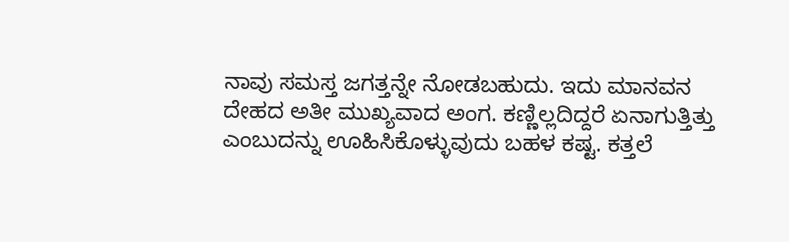ನಾವು ಸಮಸ್ತ ಜಗತ್ತನ್ನೇ ನೋಡಬಹುದು. ಇದು ಮಾನವನ ದೇಹದ ಅತೀ ಮುಖ್ಯವಾದ ಅಂಗ. ಕಣ್ಣಿಲ್ಲದಿದ್ದರೆ ಏನಾಗುತ್ತಿತ್ತು ಎಂಬುದನ್ನು ಊಹಿಸಿಕೊಳ್ಳುವುದು ಬಹಳ ಕಷ್ಟ. ಕತ್ತಲೆ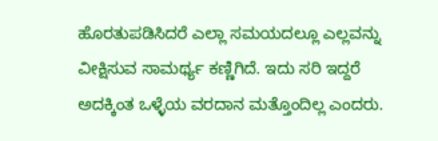ಹೊರತುಪಡಿಸಿದರೆ ಎಲ್ಲಾ ಸಮಯದಲ್ಲೂ ಎಲ್ಲವನ್ನು ವೀಕ್ಷಿಸುವ ಸಾಮರ್ಥ್ಯ ಕಣ್ಣಿಗಿದೆ. ಇದು ಸರಿ ಇದ್ದರೆ ಅದಕ್ಕಿಂತ ಒಳ್ಳೆಯ ವರದಾನ ಮತ್ತೊಂದಿಲ್ಲ ಎಂದರು.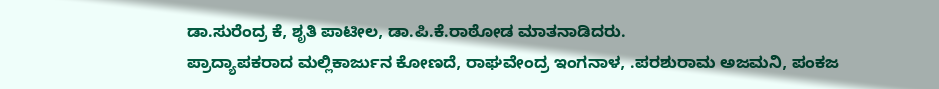ಡಾ.ಸುರೆಂದ್ರ ಕೆ, ಶೃತಿ ಪಾಟೀಲ, ಡಾ.ಪಿ.ಕೆ.ರಾಠೋಡ ಮಾತನಾಡಿದರು.
ಪ್ರಾದ್ಯಾಪಕರಾದ ಮಲ್ಲಿಕಾರ್ಜುನ ಕೋಣದೆ, ರಾಘವೇಂದ್ರ ಇಂಗನಾಳ, .ಪರಶುರಾಮ ಅಜಮನಿ, ಪಂಕಜ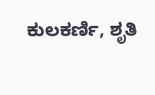ಕುಲಕರ್ಣಿ, ಶೃತಿ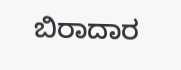ಬಿರಾದಾರ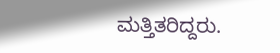ಮತ್ತಿತರಿದ್ದರು.